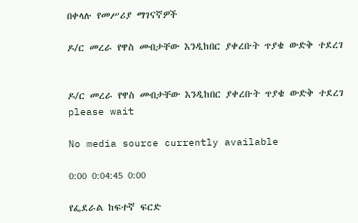በቀላሉ የመሥሪያ ማገናኛዎች

ዶ/ር መረራ የዋስ መብታቸው እንዲከበር ያቀረቡት ጥያቄ ውድቅ ተደረገ


ዶ/ር መረራ የዋስ መብታቸው እንዲከበር ያቀረቡት ጥያቄ ውድቅ ተደረገ
please wait

No media source currently available

0:00 0:04:45 0:00

የፌደራል ከፍተኛ ፍርድ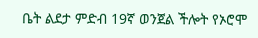ቤት ልደታ ምድብ 19ኛ ወንጀል ችሎት የኦሮሞ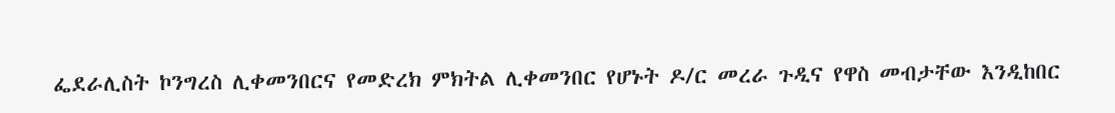ፌደራሊስት ኮንግረስ ሊቀመንበርና የመድረክ ምክትል ሊቀመንበር የሆኑት ዶ/ር መረራ ጉዲና የዋስ መብታቸው እንዲከበር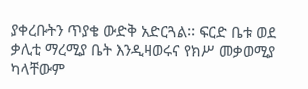ያቀረቡትን ጥያቄ ውድቅ አድርጓል፡፡ ፍርድ ቤቱ ወደ ቃሊቲ ማረሚያ ቤት እንዲዛወሩና የክሥ መቃወሚያ ካላቸውም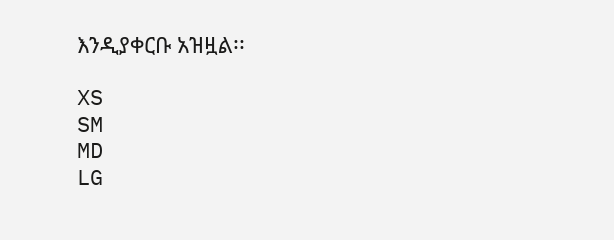እንዲያቀርቡ አዝዟል፡፡

XS
SM
MD
LG